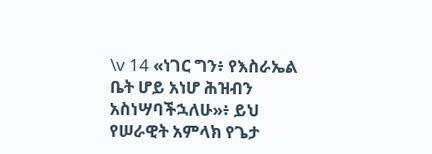\v 14 «ነገር ግን፥ የእስራኤል ቤት ሆይ አነሆ ሕዝብን አስነሣባችኋለሁ»፥ ይህ የሠራዊት አምላክ የጌታ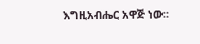እግዚአብሔር አዋጅ ነው።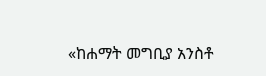«ከሐማት መግቢያ አንስቶ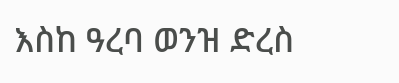እስከ ዓረባ ወንዝ ድረስ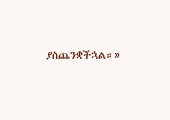ያስጨንቋችኋል።»